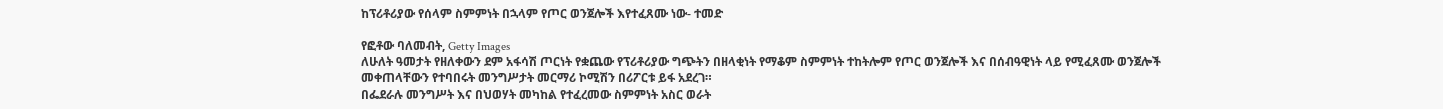ከፕሪቶሪያው የሰላም ስምምነት በኋላም የጦር ወንጀሎች እየተፈጸሙ ነው- ተመድ

የፎቶው ባለመብት, Getty Images
ለሁለት ዓመታት የዘለቀውን ደም አፋሳሽ ጦርነት የቋጨው የፕሪቶሪያው ግጭትን በዘላቂነት የማቆም ስምምነት ተከትሎም የጦር ወንጀሎች እና በሰብዓዊነት ላይ የሚፈጸሙ ወንጀሎች መቀጠላቸውን የተባበሩት መንግሥታት መርማሪ ኮሚሽን በሪፖርቱ ይፋ አደረገ።
በፌደራሉ መንግሥት እና በህወሃት መካከል የተፈረመው ስምምነት አስር ወራት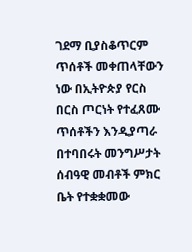ገደማ ቢያስቆጥርም ጥሰቶች መቀጠላቸውን ነው በኢትዮጵያ የርስ በርስ ጦርነት የተፈጸሙ ጥሰቶችን እንዲያጣራ በተባበሩት መንግሥታት ሰብዓዊ መብቶች ምክር ቤት የተቋቋመው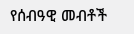የሰብዓዊ መብቶች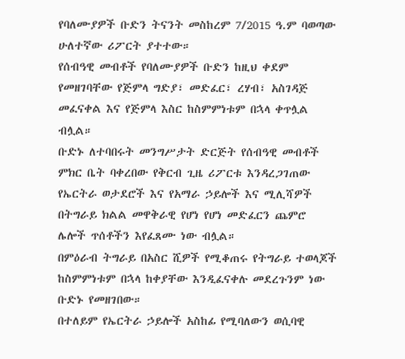የባለሙያዎች ቡድን ትናንት መስከረም 7/2015 ዓ.ም ባወጣው ሁለተኛው ሪፖርት ያተተው።
የሰብዓዊ መብቶች የባለሙያዎች ቡድን ከዚህ ቀደም የመዘገባቸው የጅምላ ግድያ፣ መድፈር፣ ረሃብ፣ አስገዳጅ መፈናቀል እና የጅምላ እስር ከስምምነቱም በኋላ ቀጥሏል ብሏል።
ቡድኑ ለተባበሩት መንግሥታት ድርጅት የሰብዓዊ መብቶች ምክር ቤት ባቀረበው የቅርብ ጊዜ ሪፖርቱ እንዳረጋገጠው የኤርትራ ወታደሮች እና የአማራ ኃይሎች እና ሚሊሻዎች በትግራይ ክልል መዋቅራዊ የሆነ የሆነ መድፈርን ጨምሮ ሌሎች ጥሰቶችን እየፈጸሙ ነው ብሏል።
በምዕራብ ትግራይ በአስር ሺዎች የሚቆጠሩ የትግራይ ተወላጆች ከስምምነቱም በኋላ ከቀያቸው እንዲፈናቀሉ መደረጉንም ነው ቡድኑ የመዘገበው።
በተለይም የኤርትራ ኃይሎች አስከፊ የሚባለውን ወሲባዊ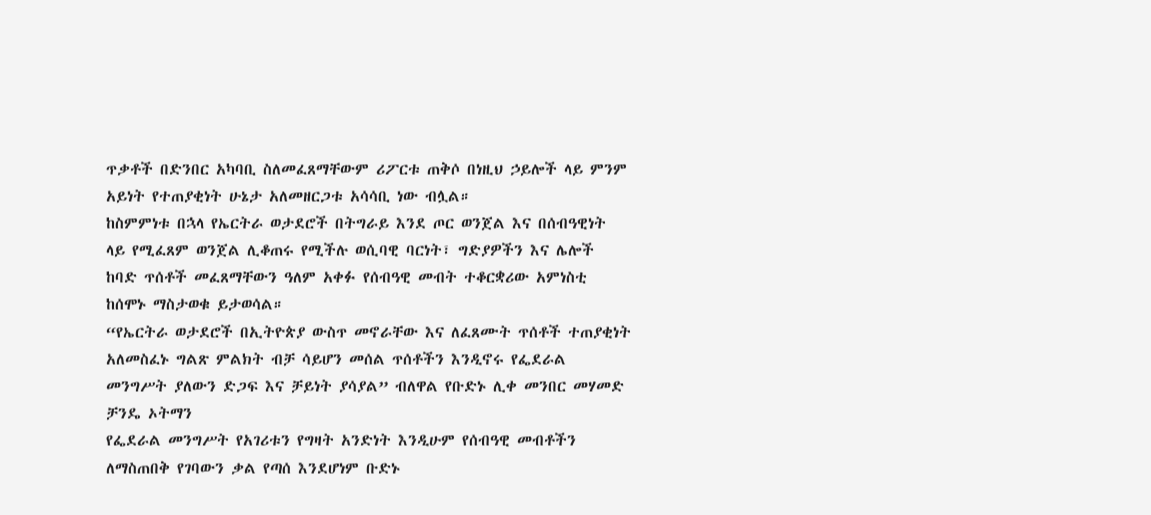ጥቃቶች በድንበር አካባቢ ስለመፈጸማቸውም ሪፖርቱ ጠቅሶ በነዚህ ኃይሎች ላይ ምንም አይነት የተጠያቂነት ሁኔታ አለመዘርጋቱ አሳሳቢ ነው ብሏል።
ከስምምነቱ በኋላ የኤርትራ ወታደሮች በትግራይ እንደ ጦር ወንጀል እና በሰብዓዊነት ላይ የሚፈጸም ወንጀል ሊቆጠሩ የሚችሉ ወሲባዊ ባርነት፣ ግድያዎችን እና ሌሎች ከባድ ጥሰቶች መፈጸማቸውን ዓለም አቀፉ የሰብዓዊ መብት ተቆርቋሪው አምነስቲ ከሰሞኑ ማስታወቁ ይታወሳል።
“የኤርትራ ወታደሮች በኢትዮጵያ ውስጥ መኖራቸው እና ለፈጸሙት ጥሰቶች ተጠያቂነት አለመስፈኑ ግልጽ ምልክት ብቻ ሳይሆን መሰል ጥሰቶችን እንዲኖሩ የፌደራል መንግሥት ያለውን ድጋፍ እና ቻይነት ያሳያል” ብለዋል የቡድኑ ሊቀ መንበር መሃመድ ቻንዴ ኦትማን
የፌደራል መንግሥት የአገሪቱን የግዛት አንድነት እንዲሁም የሰብዓዊ መብቶችን ለማስጠበቅ የገባውን ቃል የጣሰ እንደሆነም ቡድኑ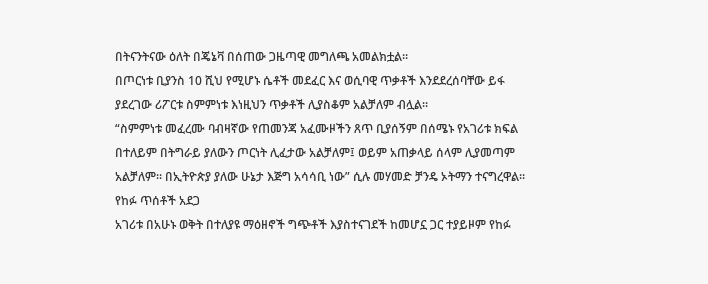በትናንትናው ዕለት በጄኔቫ በሰጠው ጋዜጣዊ መግለጫ አመልክቷል።
በጦርነቱ ቢያንስ 10 ሺህ የሚሆኑ ሴቶች መደፈር እና ወሲባዊ ጥቃቶች እንደደረሰባቸው ይፋ ያደረገው ሪፖርቱ ስምምነቱ እነዚህን ጥቃቶች ሊያስቆም አልቻለም ብሏል።
“ስምምነቱ መፈረሙ ባብዛኛው የጠመንጃ አፈሙዞችን ጸጥ ቢያሰኝም በሰሜኑ የአገሪቱ ክፍል በተለይም በትግራይ ያለውን ጦርነት ሊፈታው አልቻለም፤ ወይም አጠቃላይ ሰላም ሊያመጣም አልቻለም። በኢትዮጵያ ያለው ሁኔታ እጅግ አሳሳቢ ነው” ሲሉ መሃመድ ቻንዴ ኦትማን ተናግረዋል።
የከፉ ጥሰቶች አደጋ
አገሪቱ በአሁኑ ወቅት በተለያዩ ማዕዘኖች ግጭቶች እያስተናገደች ከመሆኗ ጋር ተያይዞም የከፉ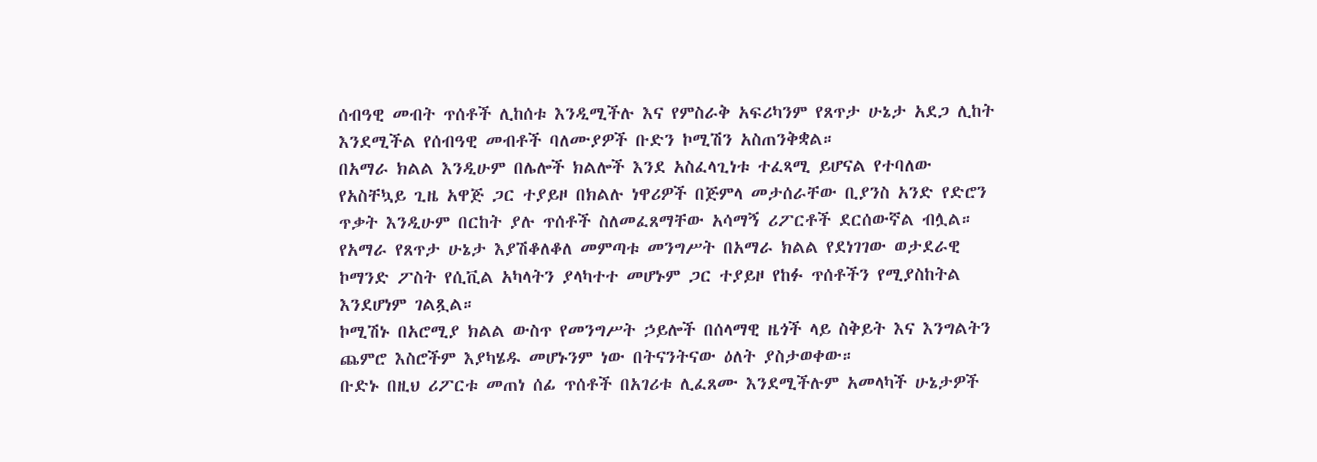ሰብዓዊ መብት ጥሰቶች ሊከሰቱ እንዲሚችሉ እና የምስራቅ አፍሪካንም የጸጥታ ሁኔታ አደጋ ሊከት እንደሚችል የሰብዓዊ መብቶች ባለሙያዎች ቡድን ኮሚሽን አስጠንቅቋል።
በአማራ ክልል እንዲሁም በሌሎች ክልሎች እንደ አስፈላጊነቱ ተፈጻሚ ይሆናል የተባለው የአስቸኳይ ጊዜ አዋጅ ጋር ተያይዞ በክልሉ ነዋሪዎች በጅምላ መታሰራቸው ቢያንስ አንድ የድሮን ጥቃት እንዲሁም በርከት ያሉ ጥሰቶች ስለመፈጸማቸው አሳማኝ ሪፖርቶች ደርሰውኛል ብሏል።
የአማራ የጸጥታ ሁኔታ እያሽቆለቆለ መምጣቱ መንግሥት በአማራ ክልል የደነገገው ወታደራዊ ኮማንድ ፖስት የሲቪል አካላትን ያላካተተ መሆኑም ጋር ተያይዞ የከፉ ጥሰቶችን የሚያስከትል እንደሆነም ገልጿል።
ኮሚሽኑ በአሮሚያ ክልል ውስጥ የመንግሥት ኃይሎች በሰላማዊ ዜጎች ላይ ስቅይት እና እንግልትን ጨምሮ እስሮችም እያካሄዱ መሆኑንም ነው በትናንትናው ዕለት ያስታወቀው።
ቡድኑ በዚህ ሪፖርቱ መጠነ ሰፊ ጥሰቶች በአገሪቱ ሊፈጸሙ እንደሚችሉም አመላካች ሁኔታዎች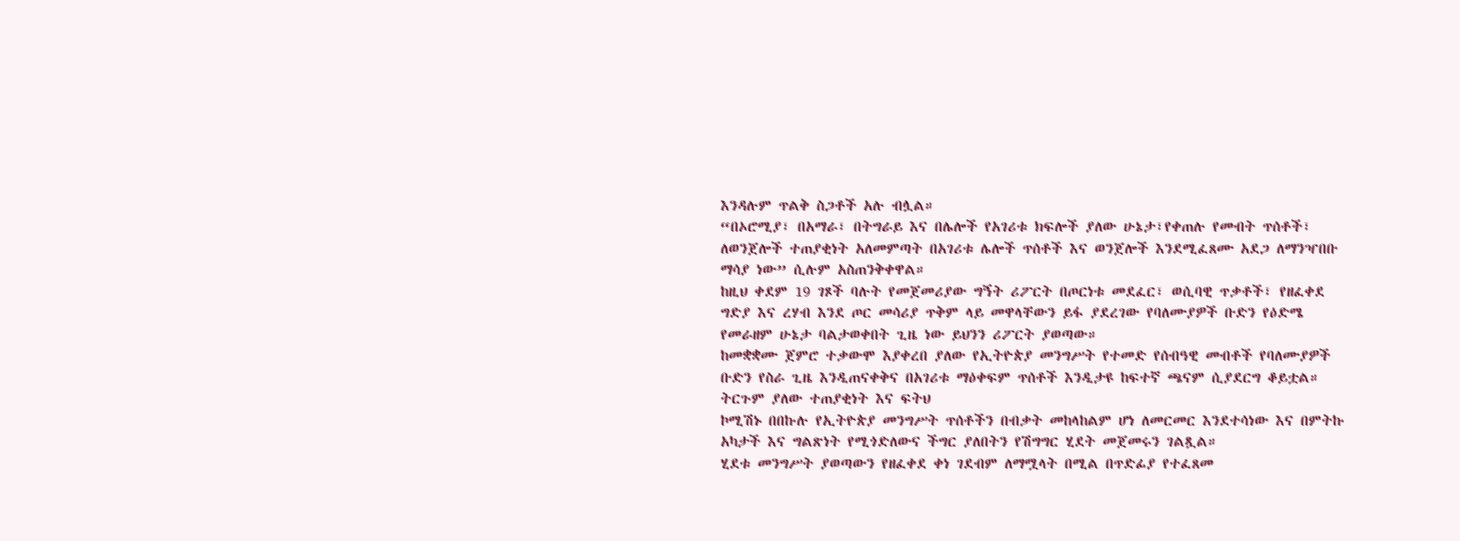እንዳሉም ጥልቅ ስጋቶች አሉ ብሏል።
“በኦሮሚያ፣ በአማራ፣ በትግራይ እና በሌሎች የአገሪቱ ክፍሎች ያለው ሁኔታ፣የቀጠሉ የመብት ጥሰቶች፣ ለወንጀሎች ተጠያቂነት አለመምጣት በአገሪቱ ሌሎች ጥሰቶች እና ወንጀሎች እንደሚፈጸሙ አደጋ ለማንዣበቡ ማሳያ ነው” ሲሉም አስጠንቅቀዋል።
ከዚህ ቀደም 19 ገጾች ባሉት የመጀመሪያው ግኝት ሪፖርት በጦርነቱ መደፈር፣ ወሲባዊ ጥቃቶች፣ የዘፈቀደ ግድያ እና ረሃብ እንደ ጦር መሳሪያ ጥቅም ላይ መዋላቸውን ይፋ ያደረገው የባለሙያዎች ቡድን የዕድሜ የመራዘም ሁኔታ ባልታወቀበት ጊዜ ነው ይህንን ሪፖርት ያወጣው።
ከመቋቋሙ ጀምሮ ተቃውሞ እያቀረበ ያለው የኢትዮጵያ መንግሥት የተመድ የሰብዓዊ መብቶች የባለሙያዎች ቡድን የስራ ጊዜ እንዲጠናቀቅና በአገሪቱ ማዕቀፍም ጥሰቶች እንዲታዩ ከፍተኛ ጫናም ሲያደርግ ቆይቷል።
ትርጉም ያለው ተጠያቂነት እና ፍትህ
ኮሚሽኑ በበኩሉ የኢትዮጵያ መንግሥት ጥሰቶችን በብቃት መከላከልም ሆነ ለመርመር እንደተሳነው እና በምትኩ አካታች እና ግልጽነት የሚጎድለውና ችግር ያለበትን የሽግግር ሂደት መጀመሩን ገልጿል።
ሂደቱ መንግሥት ያወጣውን የዘፈቀደ ቀነ ገደብም ለማሟላት በሚል በጥድፊያ የተፈጸመ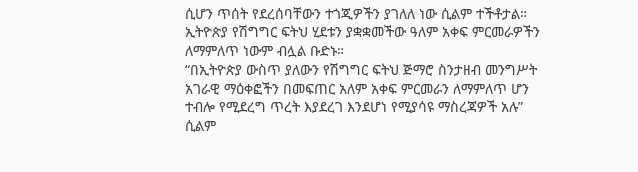ሲሆን ጥሰት የደረሰባቸውን ተጎጂዎችን ያገለለ ነው ሲልም ተችቶታል።
ኢትዮጵያ የሽግግር ፍትህ ሂደቱን ያቋቋመችው ዓለም አቀፍ ምርመራዎችን ለማምለጥ ነውም ብሏል ቡድኑ።
“በኢትዮጵያ ውስጥ ያለውን የሽግግር ፍትህ ጅማሮ ስንታዘብ መንግሥት አገራዊ ማዕቀፎችን በመፍጠር አለም አቀፍ ምርመራን ለማምለጥ ሆን ተብሎ የሚደረግ ጥረት እያደረገ እንደሆነ የሚያሳዩ ማስረጃዎች አሉ” ሲልም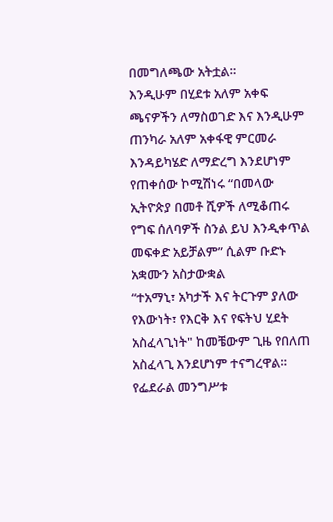በመግለጫው አትቷል።
እንዲሁም በሂደቱ አለም አቀፍ ጫናዎችን ለማስወገድ እና እንዲሁም ጠንካራ አለም አቀፋዊ ምርመራ እንዳይካሄድ ለማድረግ እንደሆነም የጠቀሰው ኮሚሽነሩ “በመላው ኢትዮጵያ በመቶ ሺዎች ለሚቆጠሩ የግፍ ሰለባዎች ስንል ይህ እንዲቀጥል መፍቀድ አይቻልም” ሲልም ቡድኑ አቋሙን አስታውቋል
“ተአማኒ፣ አካታች እና ትርጉም ያለው የእውነት፣ የእርቅ እና የፍትህ ሂደት አስፈላጊነት" ከመቼውም ጊዜ የበለጠ አስፈላጊ እንደሆነም ተናግረዋል።
የፌደራል መንግሥቱ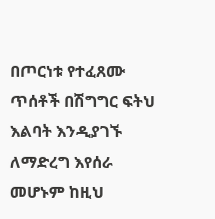በጦርነቱ የተፈጸሙ ጥሰቶች በሽግግር ፍትህ እልባት እንዲያገኙ ለማድረግ እየሰራ መሆኑም ከዚህ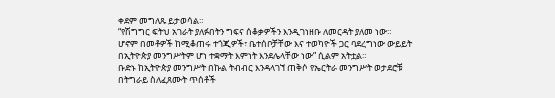ቀደም መግለጹ ይታወሳል።
“የሽግግር ፍትህ አገራት ያለፉበትን ግፍና ሰቆቃዎችን እንዲገነዘቡ ለመርዳት ያለመ ነው። ሆኖም በመቶዎች ከሚቆጠሩ ተጎጂዎች፣ ቤተሰቦቻቸው እና ተወካዮች ጋር ባደረግነው ውይይት በኢትዮጵያ መንግሥትም ሆነ ተቋማት እምነት እንደሌላቸው ነው” ሲልም አትቷል።
ቡድኑ ከኢትዮጵያ መንግሥት በኩል ትብብር እንዳላገኘ ጠቅሶ የኤርትራ መንግሥት ወታደሮቹ በትግራይ ስለፈጸሙት ጥሰቶች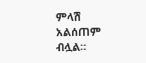ምላሽ አልሰጠም ብሏል።